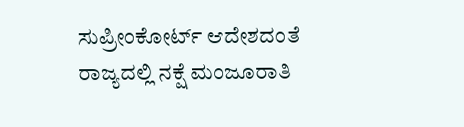ಸುಪ್ರೀಂಕೋರ್ಟ್ ಆದೇಶದಂತೆ ರಾಜ್ಯದಲ್ಲಿ ನಕ್ಷೆ ಮಂಜೂರಾತಿ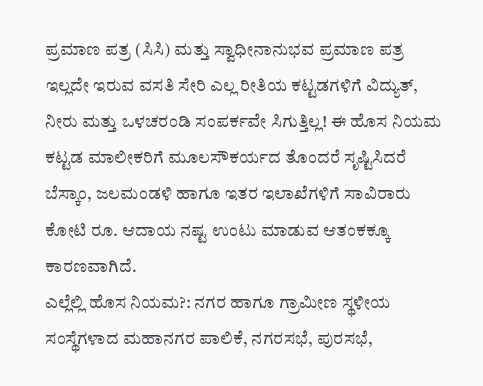ಪ್ರಮಾಣ ಪತ್ರ (ಸಿಸಿ) ಮತ್ತು ಸ್ವಾಧೀನಾನುಭವ ಪ್ರಮಾಣ ಪತ್ರ ಇಲ್ಲದೇ ಇರುವ ವಸತಿ ಸೇರಿ ಎಲ್ಲ ರೀತಿಯ ಕಟ್ಟಡಗಳಿಗೆ ವಿದ್ಯುತ್, ನೀರು ಮತ್ತು ಒಳಚರಂಡಿ ಸಂಪರ್ಕವೇ ಸಿಗುತ್ತಿಲ್ಲ! ಈ ಹೊಸ ನಿಯಮ ಕಟ್ಟಡ ಮಾಲೀಕರಿಗೆ ಮೂಲಸೌಕರ್ಯದ ತೊಂದರೆ ಸೃಷ್ಟಿಸಿದರೆ ಬೆಸ್ಕಾಂ, ಜಲಮಂಡಳಿ ಹಾಗೂ ಇತರ ಇಲಾಖೆಗಳಿಗೆ ಸಾವಿರಾರು ಕೋಟಿ ರೂ. ಆದಾಯ ನಷ್ಟ ಉಂಟು ಮಾಡುವ ಆತಂಕಕ್ಕೂ ಕಾರಣವಾಗಿದೆ.
ಎಲ್ಲೆಲ್ಲಿ ಹೊಸ ನಿಯಮ?: ನಗರ ಹಾಗೂ ಗ್ರಾಮೀಣ ಸ್ಥಳೀಯ ಸಂಸ್ಥೆಗಳಾದ ಮಹಾನಗರ ಪಾಲಿಕೆ, ನಗರಸಭೆ, ಪುರಸಭೆ,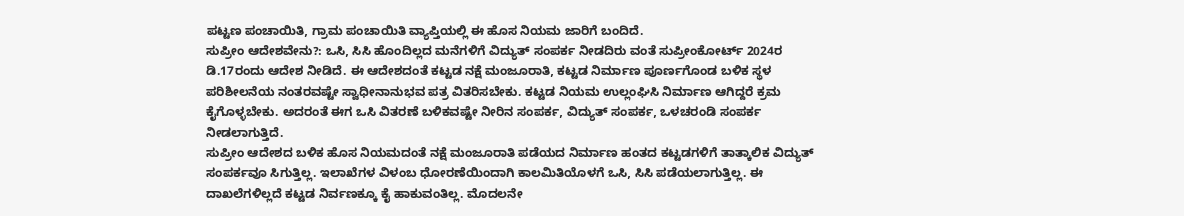ಪಟ್ಟಣ ಪಂಚಾಯಿತಿ, ಗ್ರಾಮ ಪಂಚಾಯಿತಿ ವ್ಯಾಪ್ತಿಯಲ್ಲಿ ಈ ಹೊಸ ನಿಯಮ ಜಾರಿಗೆ ಬಂದಿದೆ.
ಸುಪ್ರೀಂ ಆದೇಶವೇನು?: ಒಸಿ, ಸಿಸಿ ಹೊಂದಿಲ್ಲದ ಮನೆಗಳಿಗೆ ವಿದ್ಯುತ್ ಸಂಪರ್ಕ ನೀಡದಿರು ವಂತೆ ಸುಪ್ರೀಂಕೋರ್ಟ್ 2024ರ ಡಿ.17ರಂದು ಆದೇಶ ನೀಡಿದೆ. ಈ ಆದೇಶದಂತೆ ಕಟ್ಟಡ ನಕ್ಷೆ ಮಂಜೂರಾತಿ, ಕಟ್ಟಡ ನಿರ್ಮಾಣ ಪೂರ್ಣಗೊಂಡ ಬಳಿಕ ಸ್ಥಳ ಪರಿಶೀಲನೆಯ ನಂತರವಷ್ಟೇ ಸ್ವಾಧೀನಾನುಭವ ಪತ್ರ ವಿತರಿಸಬೇಕು. ಕಟ್ಟಡ ನಿಯಮ ಉಲ್ಲಂಘಿಸಿ ನಿರ್ಮಾಣ ಆಗಿದ್ದರೆ ಕ್ರಮ ಕೈಗೊಳ್ಳಬೇಕು. ಅದರಂತೆ ಈಗ ಒಸಿ ವಿತರಣೆ ಬಳಿಕವಷ್ಟೇ ನೀರಿನ ಸಂಪರ್ಕ, ವಿದ್ಯುತ್ ಸಂಪರ್ಕ, ಒಳಚರಂಡಿ ಸಂಪರ್ಕ ನೀಡಲಾಗುತ್ತಿದೆ.
ಸುಪ್ರೀಂ ಆದೇಶದ ಬಳಿಕ ಹೊಸ ನಿಯಮದಂತೆ ನಕ್ಷೆ ಮಂಜೂರಾತಿ ಪಡೆಯದ ನಿರ್ಮಾಣ ಹಂತದ ಕಟ್ಟಡಗಳಿಗೆ ತಾತ್ಕಾಲಿಕ ವಿದ್ಯುತ್ ಸಂಪರ್ಕವೂ ಸಿಗುತ್ತಿಲ್ಲ. ಇಲಾಖೆಗಳ ವಿಳಂಬ ಧೋರಣೆಯಿಂದಾಗಿ ಕಾಲಮಿತಿಯೊಳಗೆ ಒಸಿ, ಸಿಸಿ ಪಡೆಯಲಾಗುತ್ತಿಲ್ಲ. ಈ ದಾಖಲೆಗಳಿಲ್ಲದೆ ಕಟ್ಟಡ ನಿರ್ವಣಕ್ಕೂ ಕೈ ಹಾಕುವಂತಿಲ್ಲ. ಮೊದಲನೇ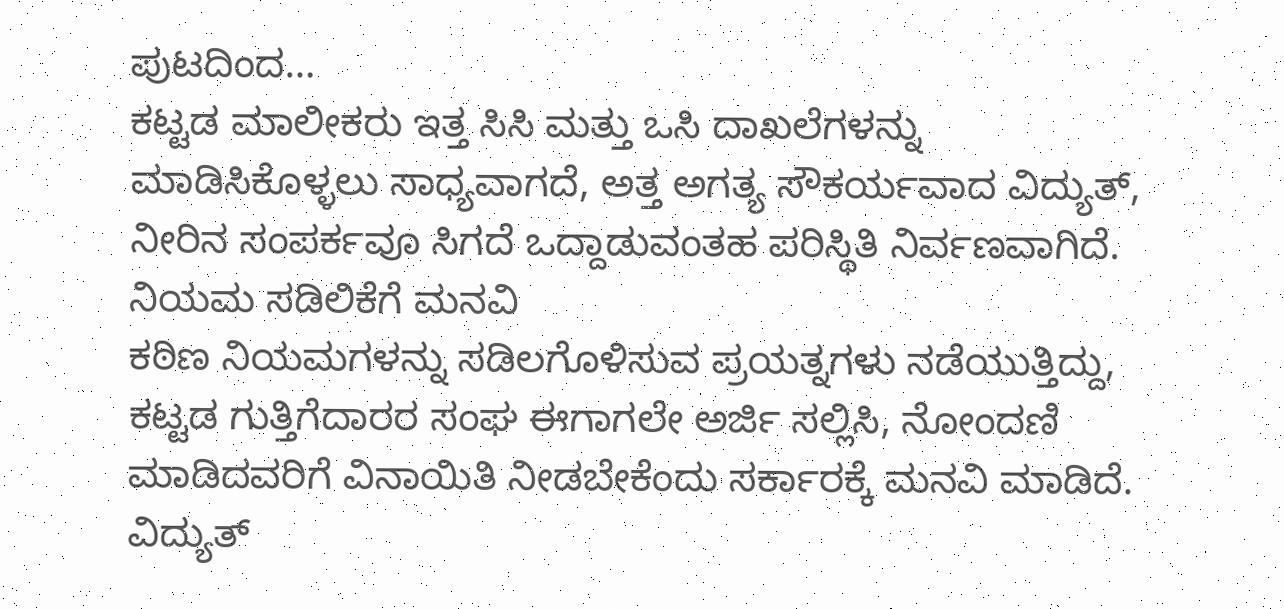ಪುಟದಿಂದ…
ಕಟ್ಟಡ ಮಾಲೀಕರು ಇತ್ತ ಸಿಸಿ ಮತ್ತು ಒಸಿ ದಾಖಲೆಗಳನ್ನು ಮಾಡಿಸಿಕೊಳ್ಳಲು ಸಾಧ್ಯವಾಗದೆ, ಅತ್ತ ಅಗತ್ಯ ಸೌಕರ್ಯವಾದ ವಿದ್ಯುತ್, ನೀರಿನ ಸಂಪರ್ಕವೂ ಸಿಗದೆ ಒದ್ದಾಡುವಂತಹ ಪರಿಸ್ಥಿತಿ ನಿರ್ವಣವಾಗಿದೆ.
ನಿಯಮ ಸಡಿಲಿಕೆಗೆ ಮನವಿ
ಕಠಿಣ ನಿಯಮಗಳನ್ನು ಸಡಿಲಗೊಳಿಸುವ ಪ್ರಯತ್ನಗಳು ನಡೆಯುತ್ತಿದ್ದು, ಕಟ್ಟಡ ಗುತ್ತಿಗೆದಾರರ ಸಂಘ ಈಗಾಗಲೇ ಅರ್ಜಿ ಸಲ್ಲಿಸಿ, ನೋಂದಣಿ ಮಾಡಿದವರಿಗೆ ವಿನಾಯಿತಿ ನೀಡಬೇಕೆಂದು ಸರ್ಕಾರಕ್ಕೆ ಮನವಿ ಮಾಡಿದೆ. ವಿದ್ಯುತ್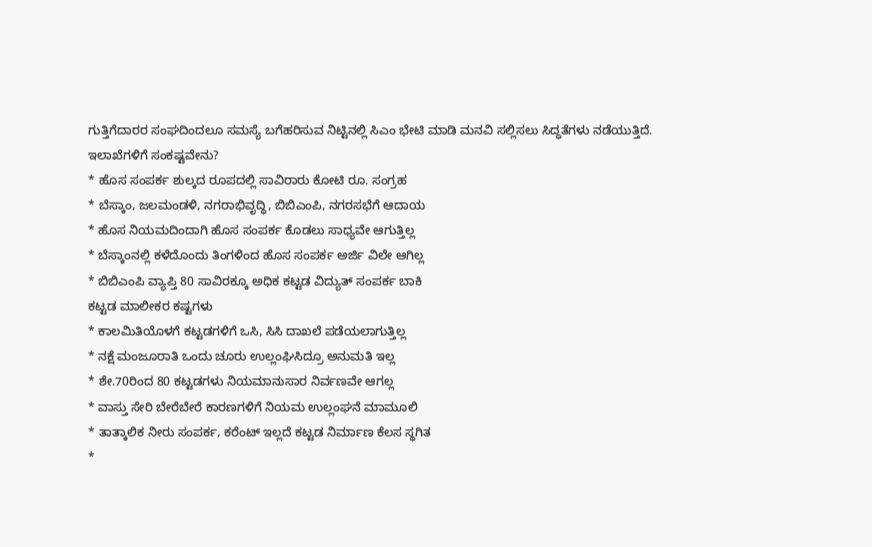ಗುತ್ತಿಗೆದಾರರ ಸಂಘದಿಂದಲೂ ಸಮಸ್ಯೆ ಬಗೆಹರಿಸುವ ನಿಟ್ಟಿನಲ್ಲಿ ಸಿಎಂ ಭೇಟಿ ಮಾಡಿ ಮನವಿ ಸಲ್ಲಿಸಲು ಸಿದ್ಧತೆಗಳು ನಡೆಯುತ್ತಿದೆ.
ಇಲಾಖೆಗಳಿಗೆ ಸಂಕಷ್ಟವೇನು?
* ಹೊಸ ಸಂಪರ್ಕ ಶುಲ್ಕದ ರೂಪದಲ್ಲಿ ಸಾವಿರಾರು ಕೋಟಿ ರೂ. ಸಂಗ್ರಹ
* ಬೆಸ್ಕಾಂ, ಜಲಮಂಡಳಿ, ನಗರಾಭಿವೃದ್ಧಿ, ಬಿಬಿಎಂಪಿ, ನಗರಸಭೆಗೆ ಆದಾಯ
* ಹೊಸ ನಿಯಮದಿಂದಾಗಿ ಹೊಸ ಸಂಪರ್ಕ ಕೊಡಲು ಸಾಧ್ಯವೇ ಆಗುತ್ತಿಲ್ಲ
* ಬೆಸ್ಕಾಂನಲ್ಲಿ ಕಳೆದೊಂದು ತಿಂಗಳಿಂದ ಹೊಸ ಸಂಪರ್ಕ ಅರ್ಜಿ ವಿಲೇ ಆಗಿಲ್ಲ
* ಬಿಬಿಎಂಪಿ ವ್ಯಾಪ್ತಿ 80 ಸಾವಿರಕ್ಕೂ ಅಧಿಕ ಕಟ್ಟಡ ವಿದ್ಯುತ್ ಸಂಪರ್ಕ ಬಾಕಿ
ಕಟ್ಟಡ ಮಾಲೀಕರ ಕಷ್ಟಗಳು
* ಕಾಲಮಿತಿಯೊಳಗೆ ಕಟ್ಟಡಗಳಿಗೆ ಒಸಿ, ಸಿಸಿ ದಾಖಲೆ ಪಡೆಯಲಾಗುತ್ತಿಲ್ಲ
* ನಕ್ಷೆ ಮಂಜೂರಾತಿ ಒಂದು ಚೂರು ಉಲ್ಲಂಘಿಸಿದ್ರೂ ಅನುಮತಿ ಇಲ್ಲ
* ಶೇ.70ರಿಂದ 80 ಕಟ್ಟಡಗಳು ನಿಯಮಾನುಸಾರ ನಿರ್ವಣವೇ ಆಗಲ್ಲ
* ವಾಸ್ತು ಸೇರಿ ಬೇರೆಬೇರೆ ಕಾರಣಗಳಿಗೆ ನಿಯಮ ಉಲ್ಲಂಘನೆ ಮಾಮೂಲಿ
* ತಾತ್ಕಾಲಿಕ ನೀರು ಸಂಪರ್ಕ, ಕರೆಂಟ್ ಇಲ್ಲದೆ ಕಟ್ಟಡ ನಿರ್ಮಾಣ ಕೆಲಸ ಸ್ಥಗಿತ
*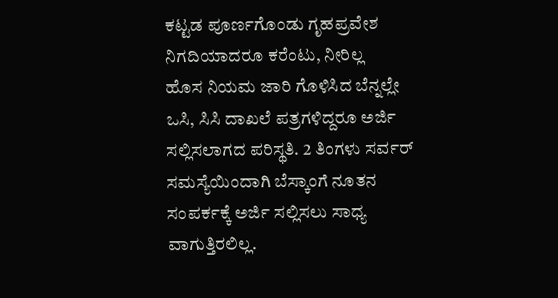ಕಟ್ಟಡ ಪೂರ್ಣಗೊಂಡು ಗೃಹಪ್ರವೇಶ ನಿಗದಿಯಾದರೂ ಕರೆಂಟು, ನೀರಿಲ್ಲ
ಹೊಸ ನಿಯಮ ಜಾರಿ ಗೊಳಿಸಿದ ಬೆನ್ನಲ್ಲೇ ಒಸಿ, ಸಿಸಿ ದಾಖಲೆ ಪತ್ರಗಳಿದ್ದರೂ ಅರ್ಜಿ ಸಲ್ಲಿಸಲಾಗದ ಪರಿಸ್ಥತಿ. 2 ತಿಂಗಳು ಸರ್ವರ್ ಸಮಸ್ಯೆಯಿಂದಾಗಿ ಬೆಸ್ಕಾಂಗೆ ನೂತನ ಸಂಪರ್ಕಕ್ಕೆ ಅರ್ಜಿ ಸಲ್ಲಿಸಲು ಸಾಧ್ಯ ವಾಗುತ್ತಿರಲಿಲ್ಲ.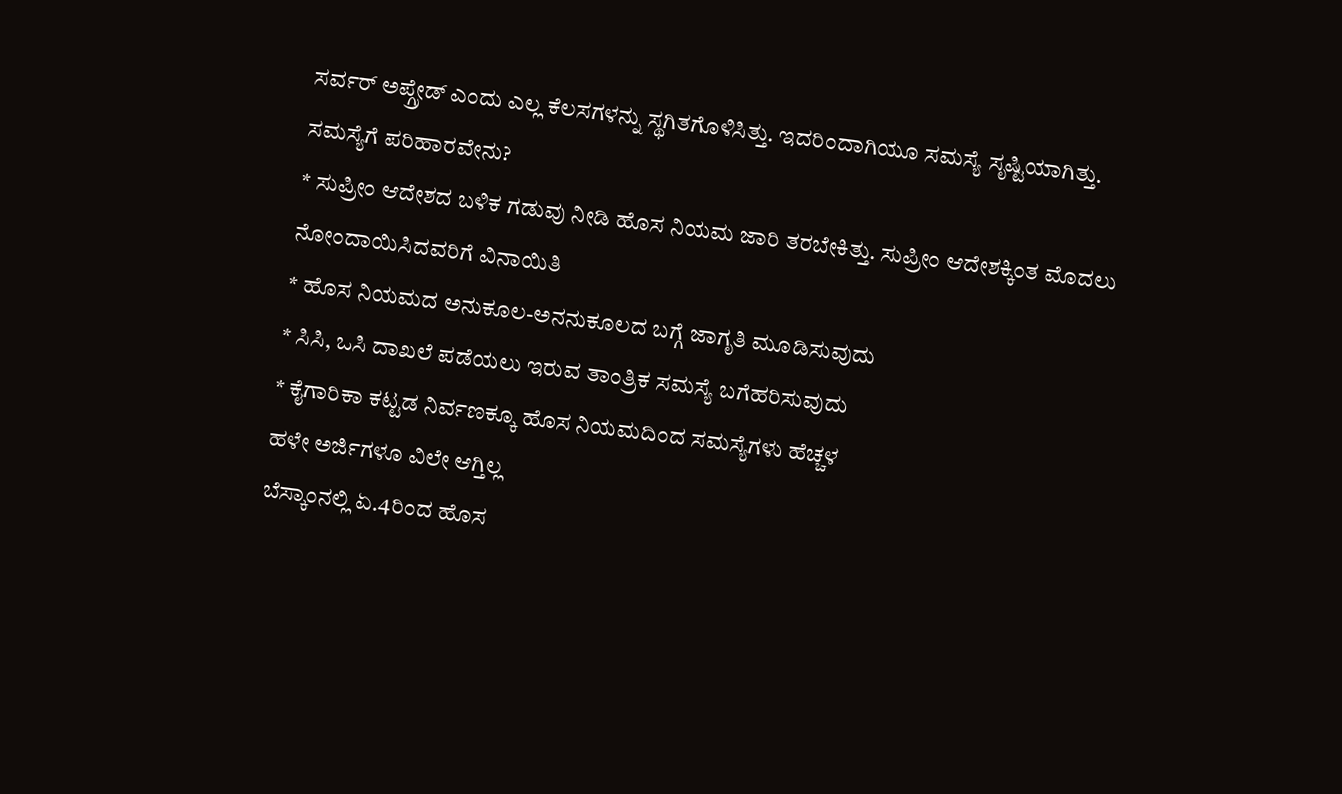ಸರ್ವರ್ ಅಪ್ಗ್ರೇಡ್ ಎಂದು ಎಲ್ಲ ಕೆಲಸಗಳನ್ನು ಸ್ಥಗಿತಗೊಳಿಸಿತ್ತು. ಇದರಿಂದಾಗಿಯೂ ಸಮಸ್ಯೆ ಸೃಷ್ಟಿಯಾಗಿತ್ತು.
ಸಮಸ್ಯೆಗೆ ಪರಿಹಾರವೇನು?
* ಸುಪ್ರೀಂ ಆದೇಶದ ಬಳಿಕ ಗಡುವು ನೀಡಿ ಹೊಸ ನಿಯಮ ಜಾರಿ ತರಬೇಕಿತ್ತು. ಸುಪ್ರೀಂ ಆದೇಶಕ್ಕಿಂತ ಮೊದಲು ನೋಂದಾಯಿಸಿದವರಿಗೆ ವಿನಾಯಿತಿ
* ಹೊಸ ನಿಯಮದ ಅನುಕೂಲ-ಅನನುಕೂಲದ ಬಗ್ಗೆ ಜಾಗೃತಿ ಮೂಡಿಸುವುದು
* ಸಿಸಿ, ಒಸಿ ದಾಖಲೆ ಪಡೆಯಲು ಇರುವ ತಾಂತ್ರಿಕ ಸಮಸ್ಯೆ ಬಗೆಹರಿಸುವುದು
* ಕೈಗಾರಿಕಾ ಕಟ್ಟಡ ನಿರ್ವಣಕ್ಕೂ ಹೊಸ ನಿಯಮದಿಂದ ಸಮಸ್ಯೆಗಳು ಹೆಚ್ಚಳ
ಹಳೇ ಅರ್ಜಿಗಳೂ ವಿಲೇ ಆಗ್ತಿಲ್ಲ
ಬೆಸ್ಕಾಂನಲ್ಲಿ ಏ.4ರಿಂದ ಹೊಸ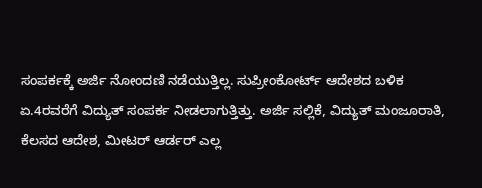ಸಂಪರ್ಕಕ್ಕೆ ಅರ್ಜಿ ನೋಂದಣಿ ನಡೆಯುತ್ತಿಲ್ಲ. ಸುಪ್ರೀಂಕೋರ್ಟ್ ಆದೇಶದ ಬಳಿಕ ಏ.4ರವರೆಗೆ ವಿದ್ಯುತ್ ಸಂಪರ್ಕ ನೀಡಲಾಗುತ್ತಿತ್ತು. ಅರ್ಜಿ ಸಲ್ಲಿಕೆ, ವಿದ್ಯುತ್ ಮಂಜೂರಾತಿ, ಕೆಲಸದ ಆದೇಶ, ಮೀಟರ್ ಆರ್ಡರ್ ಎಲ್ಲ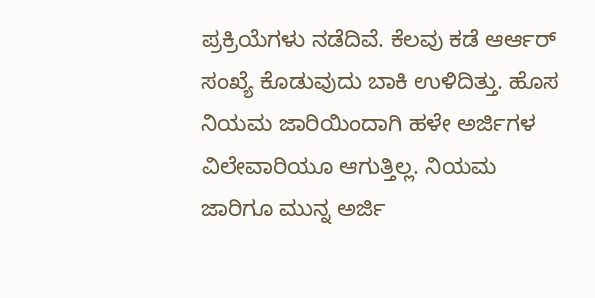ಪ್ರಕ್ರಿಯೆಗಳು ನಡೆದಿವೆ. ಕೆಲವು ಕಡೆ ಆರ್ಆರ್ ಸಂಖ್ಯೆ ಕೊಡುವುದು ಬಾಕಿ ಉಳಿದಿತ್ತು. ಹೊಸ ನಿಯಮ ಜಾರಿಯಿಂದಾಗಿ ಹಳೇ ಅರ್ಜಿಗಳ ವಿಲೇವಾರಿಯೂ ಆಗುತ್ತಿಲ್ಲ. ನಿಯಮ ಜಾರಿಗೂ ಮುನ್ನ ಅರ್ಜಿ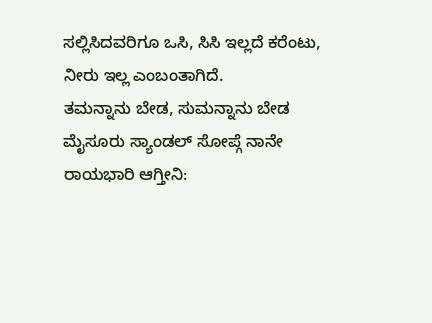ಸಲ್ಲಿಸಿದವರಿಗೂ ಒಸಿ, ಸಿಸಿ ಇಲ್ಲದೆ ಕರೆಂಟು, ನೀರು ಇಲ್ಲ ಎಂಬಂತಾಗಿದೆ.
ತಮನ್ನಾನು ಬೇಡ, ಸುಮನ್ನಾನು ಬೇಡ ಮೈಸೂರು ಸ್ಯಾಂಡಲ್ ಸೋಪ್ಗೆ ನಾನೇ ರಾಯಭಾರಿ ಆಗ್ತೀನಿ: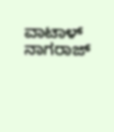ವಾಟಾಳ್ ನಾಗರಾಜ್